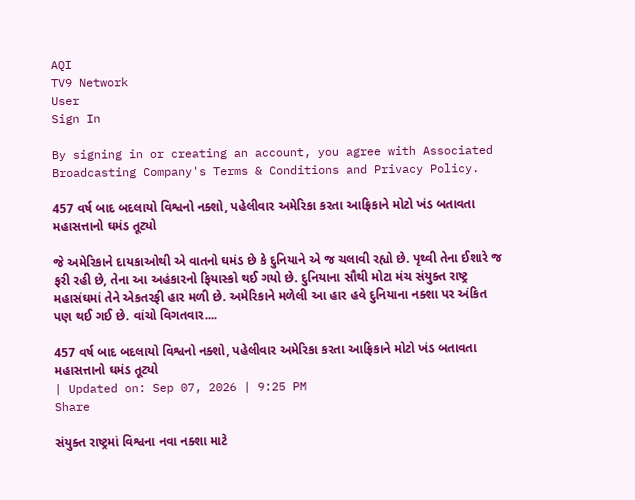AQI
TV9 Network
User
Sign In

By signing in or creating an account, you agree with Associated Broadcasting Company's Terms & Conditions and Privacy Policy.

457 વર્ષ બાદ બદલાયો વિશ્વનો નક્શો, પહેલીવાર અમેરિકા કરતા આફ્રિકાને મોટો ખંડ બતાવતા મહાસત્તાનો ઘમંડ તૂટ્યો

જે અમેરિકાને દાયકાઓથી એ વાતનો ઘમંડ છે કે દુનિયાને એ જ ચલાવી રહ્યો છે. પૃથ્વી તેના ઈશારે જ ફરી રહી છે, તેના આ અહંકારનો ફિયાસ્કો થઈ ગયો છે. દુનિયાના સૌથી મોટા મંચ સંયુક્ત રાષ્ટ્ર મહાસંઘમાં તેને એકતરફી હાર મળી છે. અમેરિકાને મળેલી આ હાર હવે દુનિયાના નક્શા પર અંકિત પણ થઈ ગઈ છે. વાંચો વિગતવાર....

457 વર્ષ બાદ બદલાયો વિશ્વનો નક્શો, પહેલીવાર અમેરિકા કરતા આફ્રિકાને મોટો ખંડ બતાવતા મહાસત્તાનો ઘમંડ તૂટ્યો
| Updated on: Sep 07, 2026 | 9:25 PM
Share

સંયુક્ત રાષ્ટ્રમાં વિશ્વના નવા નક્શા માટે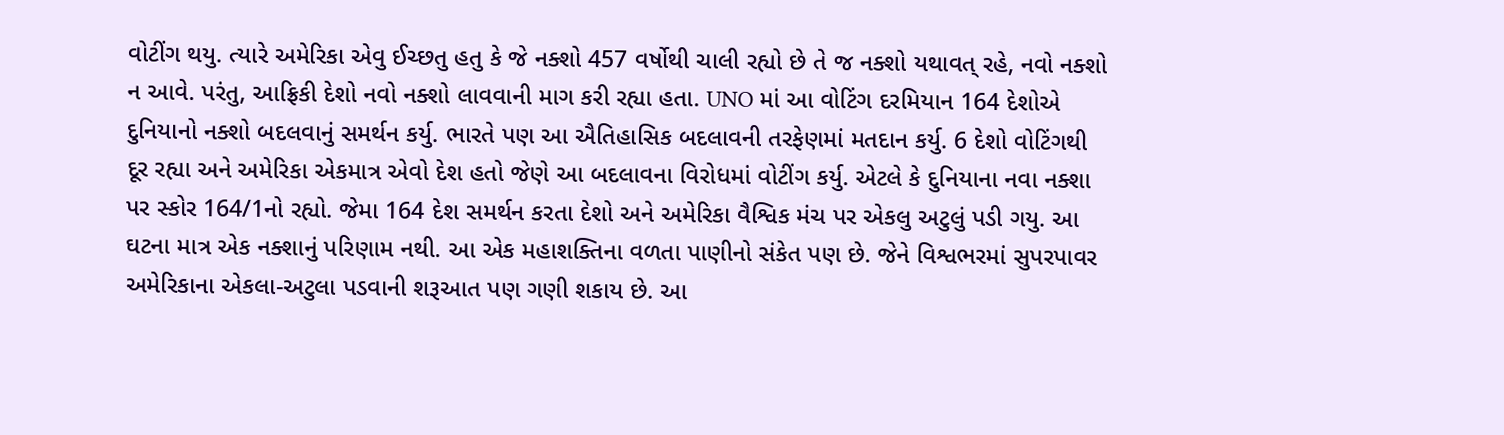વોટીંગ થયુ. ત્યારે અમેરિકા એવુ ઈચ્છતુ હતુ કે જે નક્શો 457 વર્ષોથી ચાલી રહ્યો છે તે જ નક્શો યથાવત્ રહે, નવો નક્શો ન આવે. પરંતુ, આફ્રિકી દેશો નવો નક્શો લાવવાની માગ કરી રહ્યા હતા. UNO માં આ વોટિંગ દરમિયાન 164 દેશોએ દુનિયાનો નક્શો બદલવાનું સમર્થન કર્યુ. ભારતે પણ આ ઐતિહાસિક બદલાવની તરફેણમાં મતદાન કર્યુ. 6 દેશો વોટિંગથી દૂર રહ્યા અને અમેરિકા એકમાત્ર એવો દેશ હતો જેણે આ બદલાવના વિરોધમાં વોટીંગ કર્યુ. એટલે કે દુનિયાના નવા નક્શા પર સ્કોર 164/1નો રહ્યો. જેમા 164 દેશ સમર્થન કરતા દેશો અને અમેરિકા વૈશ્વિક મંચ પર એકલુ અટુલું પડી ગયુ. આ ઘટના માત્ર એક નક્શાનું પરિણામ નથી. આ એક મહાશક્તિના વળતા પાણીનો સંકેત પણ છે. જેને વિશ્વભરમાં સુપરપાવર અમેરિકાના એકલા-અટુલા પડવાની શરૂઆત પણ ગણી શકાય છે. આ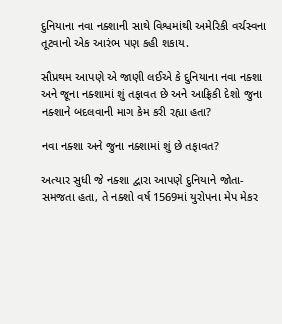દુનિયાના નવા નક્શાની સાથે વિશ્વમાંથી અમેરિકી વર્ચસ્વના તૂટવાનો એક આરંભ પણ કહી શકાય.

સૌપ્રથમ આપણે એ જાણી લઈએ કે દુનિયાના નવા નક્શા અને જૂના નક્શામાં શું તફાવત છે અને આફ્રિકી દેશો જુના નક્શાને બદલવાની માગ કેમ કરી રહ્યા હતા?

નવા નક્શા અને જુના નક્શામાં શું છે તફાવત?

અત્યાર સુધી જે નક્શા દ્વારા આપણે દુનિયાને જોતા-સમજતા હતા, તે નક્શો વર્ષ 1569માં યુરોપના મેપ મેકર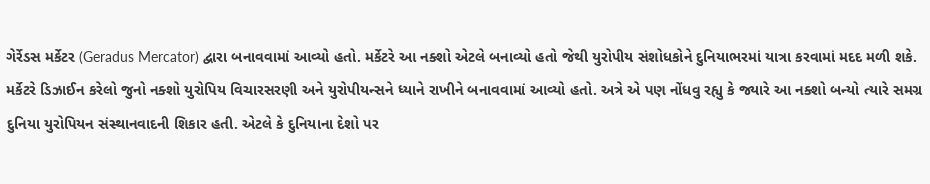ગેર્રેડસ મર્કેટર (Geradus Mercator) દ્વારા બનાવવામાં આવ્યો હતો. મર્કેટરે આ નક્શો એટલે બનાવ્યો હતો જેથી યુરોપીય સંશોધકોને દુનિયાભરમાં યાત્રા કરવામાં મદદ મળી શકે. મર્કેટરે ડિઝાઈન કરેલો જુનો નક્શો યુરોપિય વિચારસરણી અને યુરોપીયન્સને ધ્યાને રાખીને બનાવવામાં આવ્યો હતો. અત્રે એ પણ નોંધવુ રહ્યુ કે જ્યારે આ નક્શો બન્યો ત્યારે સમગ્ર દુનિયા યુરોપિયન સંસ્થાનવાદની શિકાર હતી. એટલે કે દુનિયાના દેશો પર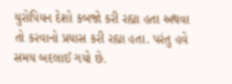યુરોપિયન દેશો કબજો કરી રહ્યા હતા અથવા તો કરવાનો પ્રયાસ કરી રહ્યા હતા. પરંતુ હવે સમય બદલાઈ ગયો છે.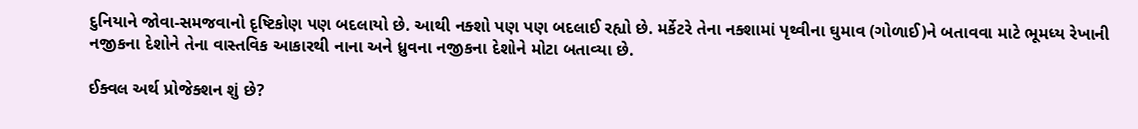દુનિયાને જોવા-સમજવાનો દૃષ્ટિકોણ પણ બદલાયો છે. આથી નક્શો પણ પણ બદલાઈ રહ્યો છે. મર્કેટરે તેના નક્શામાં પૃથ્વીના ઘુમાવ (ગોળાઈ)ને બતાવવા માટે ભૂમધ્ય રેખાની નજીકના દેશોને તેના વાસ્તવિક આકારથી નાના અને ધ્રુવના નજીકના દેશોને મોટા બતાવ્યા છે.

ઈક્વલ અર્થ પ્રોજેક્શન શું છે?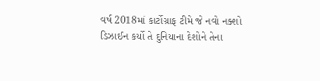વર્ષ 2018માં કાર્ટોગ્રાફ ટીમે જે નવો નક્શો ડિઝાઈન કર્યો તે દુનિયાના દેશોને તેના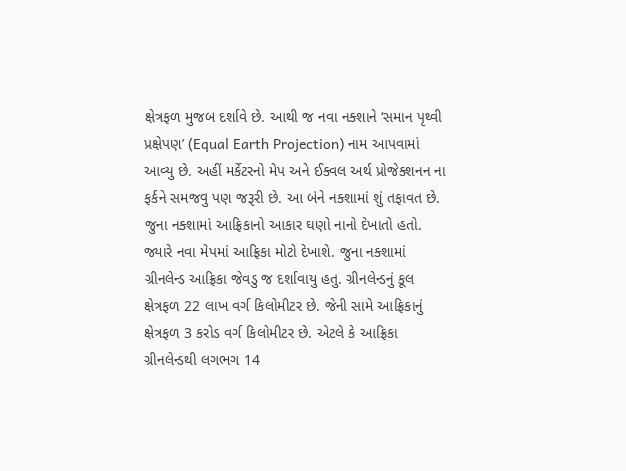ક્ષેત્રફળ મુજબ દર્શાવે છે. આથી જ નવા નક્શાને ‘સમાન પૃથ્વી પ્રક્ષેપણ’ (Equal Earth Projection) નામ આપવામાં આવ્યુ છે. અહીં મર્કેટરનો મેપ અને ઈક્વલ અર્થ પ્રોજેક્શનન ના ફર્કને સમજવુ પણ જરૂરી છે. આ બંને નક્શામાં શું તફાવત છે. જુના નક્શામાં આફ્રિકાનો આકાર ઘણો નાનો દેખાતો હતો. જ્યારે નવા મેપમાં આફ્રિકા મોટો દેખાશે. જુના નક્શામાં ગ્રીનલેન્ડ આફ્રિકા જેવડુ જ દર્શાવાયુ હતુ. ગ્રીનલેન્ડનું કૂલ ક્ષેત્રફળ 22 લાખ વર્ગ કિલોમીટર છે. જેની સામે આફ્રિકાનું ક્ષેત્રફળ 3 કરોડ વર્ગ કિલોમીટર છે. એટલે કે આફ્રિકા ગ્રીનલેન્ડથી લગભગ 14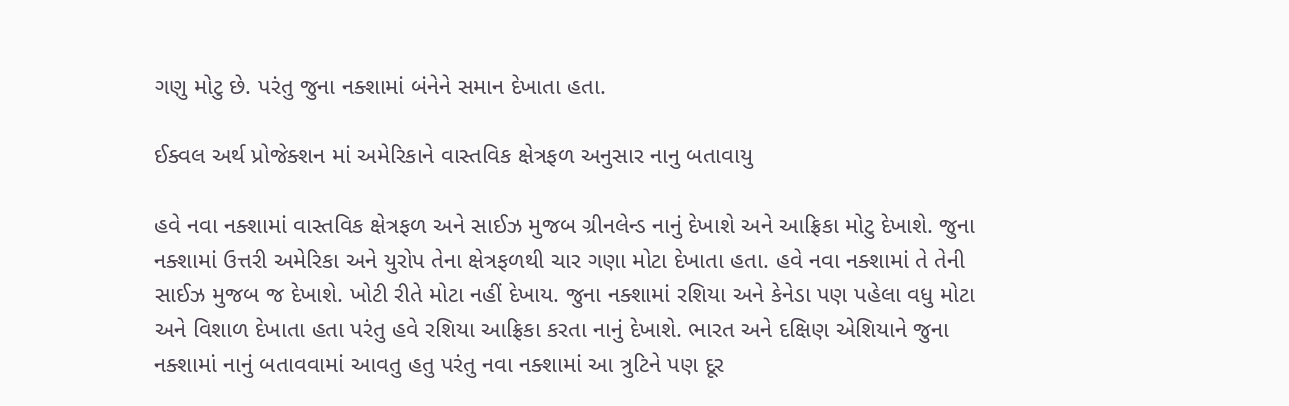ગણુ મોટુ છે. પરંતુ જુના નક્શામાં બંનેને સમાન દેખાતા હતા.

ઈક્વલ અર્થ પ્રોજેક્શન માં અમેરિકાને વાસ્તવિક ક્ષેત્રફળ અનુસાર નાનુ બતાવાયુ

હવે નવા નક્શામાં વાસ્તવિક ક્ષેત્રફળ અને સાઈઝ મુજબ ગ્રીનલેન્ડ નાનું દેખાશે અને આફ્રિકા મોટુ દેખાશે. જુના નક્શામાં ઉત્તરી અમેરિકા અને યુરોપ તેના ક્ષેત્રફળથી ચાર ગણા મોટા દેખાતા હતા. હવે નવા નક્શામાં તે તેની સાઈઝ મુજબ જ દેખાશે. ખોટી રીતે મોટા નહીં દેખાય. જુના નક્શામાં રશિયા અને કેનેડા પણ પહેલા વધુ મોટા અને વિશાળ દેખાતા હતા પરંતુ હવે રશિયા આફ્રિકા કરતા નાનું દેખાશે. ભારત અને દક્ષિણ એશિયાને જુના નક્શામાં નાનું બતાવવામાં આવતુ હતુ પરંતુ નવા નક્શામાં આ ત્રુટિને પણ દૂર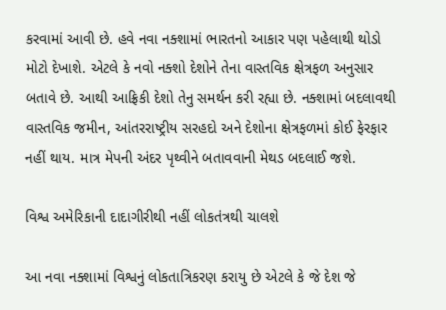કરવામાં આવી છે. હવે નવા નક્શામાં ભારતનો આકાર પણ પહેલાથી થોડો મોટો દેખાશે. એટલે કે નવો નક્શો દેશોને તેના વાસ્તવિક ક્ષેત્રફળ અનુસાર બતાવે છે. આથી આફ્રિકી દેશો તેનુ સમર્થન કરી રહ્યા છે. નક્શામાં બદલાવથી વાસ્તવિક જમીન, આંતરરાષ્ટ્રીય સરહદો અને દેશોના ક્ષેત્રફળમાં કોઈ ફેરફાર નહીં થાય. માત્ર મેપની અંદર પૃથ્વીને બતાવવાની મેથડ બદલાઈ જશે.

વિશ્વ અમેરિકાની દાદાગીરીથી નહીં લોકતંત્રથી ચાલશે

આ નવા નક્શામાં વિશ્વનું લોકતાત્રિકરણ કરાયુ છે એટલે કે જે દેશ જે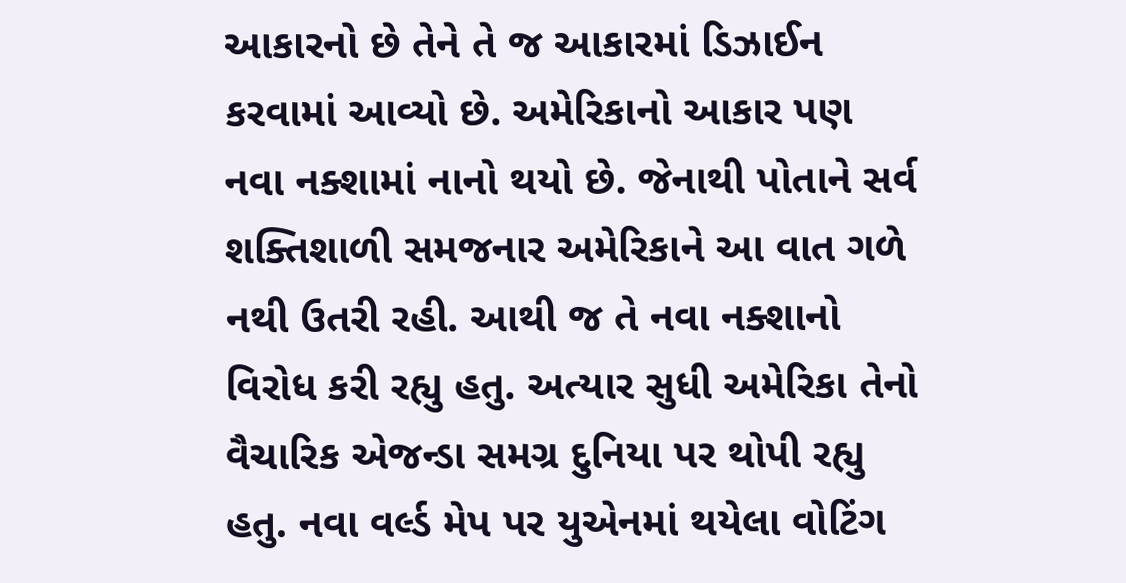આકારનો છે તેને તે જ આકારમાં ડિઝાઈન કરવામાં આવ્યો છે. અમેરિકાનો આકાર પણ નવા નક્શામાં નાનો થયો છે. જેનાથી પોતાને સર્વ શક્તિશાળી સમજનાર અમેરિકાને આ વાત ગળે નથી ઉતરી રહી. આથી જ તે નવા નક્શાનો વિરોધ કરી રહ્યુ હતુ. અત્યાર સુધી અમેરિકા તેનો વૈચારિક એજન્ડા સમગ્ર દુનિયા પર થોપી રહ્યુ હતુ. નવા વર્લ્ડ મેપ પર યુએનમાં થયેલા વોટિંગ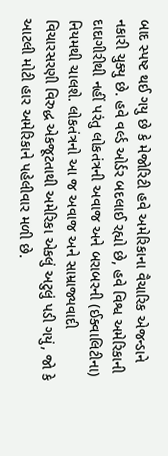બાદ સ્પષ્ટ થઈ ગયુ છે કે મેજોરિટી હવે અમેરિકાના વૈચારિક એજન્ડાને નકારી ચુક્યુ છે. હવે વર્લ્ડ ઓર્ડર બદલાઈ રહ્યો છે, હવે વિશ્વ અમેરિકાની દાદાગીરીથી નહીં પરંતુ લોકતંત્રની અવાજ અને બરાબરની (ઈક્વાલિટીના) નિયમથી ચાલશે. લોકતંત્રનો આ જ અવાજ અને સામ્રાજ્યવાદી વિચારસરણી વિરુદ્ધ એકજૂટતાથી અમેરિકા એકલું અટુલું પડી ગયું, જો કે આટલી મોટી હાર અમેરિકાને પહેલીવાર મળી છે.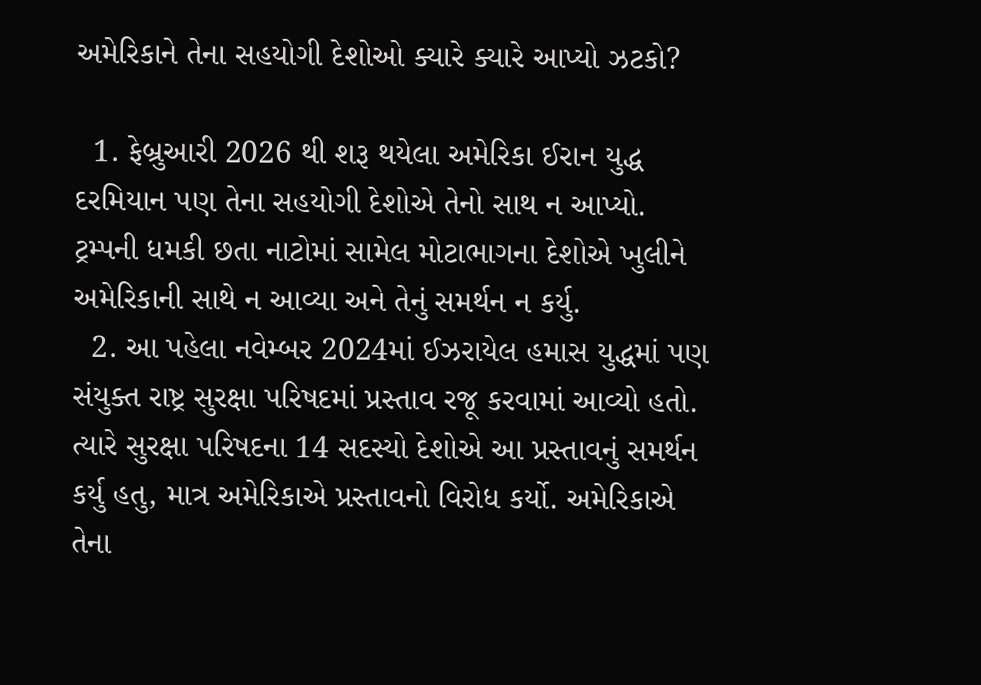અમેરિકાને તેના સહયોગી દેશોઓ ક્યારે ક્યારે આપ્યો ઝટકો?

  1. ફેબ્રુઆરી 2026 થી શરૂ થયેલા અમેરિકા ઈરાન યુદ્ધ દરમિયાન પણ તેના સહયોગી દેશોએ તેનો સાથ ન આપ્યો. ટ્રમ્પની ધમકી છતા નાટોમાં સામેલ મોટાભાગના દેશોએ ખુલીને અમેરિકાની સાથે ન આવ્યા અને તેનું સમર્થન ન કર્યુ.
  2. આ પહેલા નવેમ્બર 2024માં ઈઝરાયેલ હમાસ યુદ્ધમાં પણ સંયુક્ત રાષ્ટ્ર સુરક્ષા પરિષદમાં પ્રસ્તાવ રજૂ કરવામાં આવ્યો હતો. ત્યારે સુરક્ષા પરિષદના 14 સદસ્યો દેશોએ આ પ્રસ્તાવનું સમર્થન કર્યુ હતુ, માત્ર અમેરિકાએ પ્રસ્તાવનો વિરોધ કર્યો. અમેરિકાએ તેના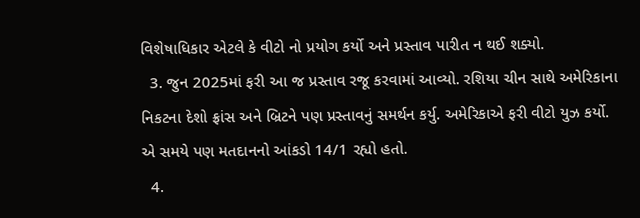વિશેષાધિકાર એટલે કે વીટો નો પ્રયોગ કર્યો અને પ્રસ્તાવ પારીત ન થઈ શક્યો.
  3. જુન 2025માં ફરી આ જ પ્રસ્તાવ રજૂ કરવામાં આવ્યો. રશિયા ચીન સાથે અમેરિકાના નિકટના દેશો ફ્રાંસ અને બ્રિટને પણ પ્રસ્તાવનું સમર્થન કર્યુ. અમેરિકાએ ફરી વીટો યુઝ કર્યો. એ સમયે પણ મતદાનનો આંકડો 14/1 રહ્યો હતો.
  4.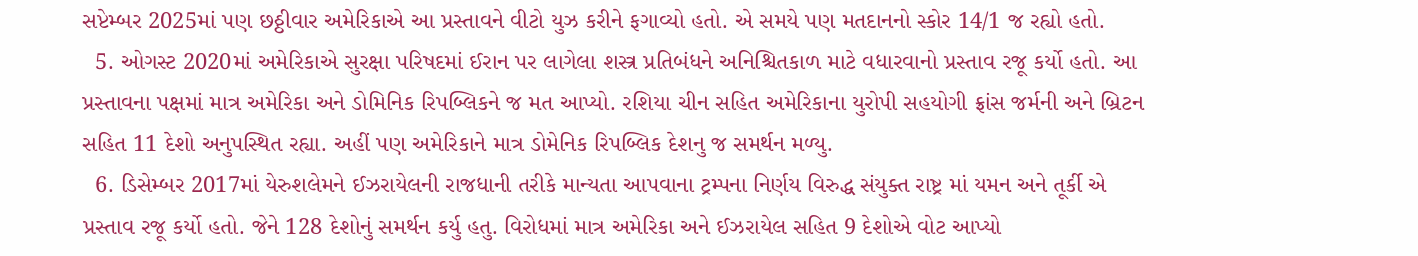સપ્ટેમ્બર 2025માં પણ છઠ્ઠીવાર અમેરિકાએ આ પ્રસ્તાવને વીટો યુઝ કરીને ફગાવ્યો હતો. એ સમયે પણ મતદાનનો સ્કોર 14/1 જ રહ્યો હતો.
  5. ઓગસ્ટ 2020માં અમેરિકાએ સુરક્ષા પરિષદમાં ઈરાન પર લાગેલા શસ્ત્ર પ્રતિબંધને અનિશ્ચિતકાળ માટે વધારવાનો પ્રસ્તાવ રજૂ કર્યો હતો. આ પ્રસ્તાવના પક્ષમાં માત્ર અમેરિકા અને ડોમિનિક રિપબ્લિકને જ મત આપ્યો. રશિયા ચીન સહિત અમેરિકાના યુરોપી સહયોગી ફ્રાંસ જર્મની અને બ્રિટન સહિત 11 દેશો અનુપસ્થિત રહ્યા. અહીં પણ અમેરિકાને માત્ર ડોમેનિક રિપબ્લિક દેશનુ જ સમર્થન મળ્યુ.
  6. ડિસેમ્બર 2017માં યેરુશલેમને ઈઝરાયેલની રાજધાની તરીકે માન્યતા આપવાના ટ્રમ્પના નિર્ણય વિરુદ્ધ સંયુક્ત રાષ્ટ્ર માં યમન અને તૂર્કી એ પ્રસ્તાવ રજૂ કર્યો હતો. જેને 128 દેશોનું સમર્થન કર્યુ હતુ. વિરોધમાં માત્ર અમેરિકા અને ઈઝરાયેલ સહિત 9 દેશોએ વોટ આપ્યો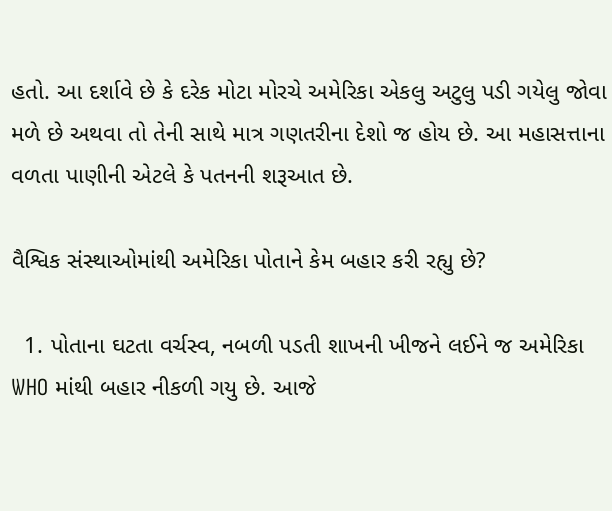હતો. આ દર્શાવે છે કે દરેક મોટા મોરચે અમેરિકા એકલુ અટુલુ પડી ગયેલુ જોવા મળે છે અથવા તો તેની સાથે માત્ર ગણતરીના દેશો જ હોય છે. આ મહાસત્તાના વળતા પાણીની એટલે કે પતનની શરૂઆત છે.

વૈશ્વિક સંસ્થાઓમાંથી અમેરિકા પોતાને કેમ બહાર કરી રહ્યુ છે?

  1. પોતાના ઘટતા વર્ચસ્વ, નબળી પડતી શાખની ખીજને લઈને જ અમેરિકા WHO માંથી બહાર નીકળી ગયુ છે. આજે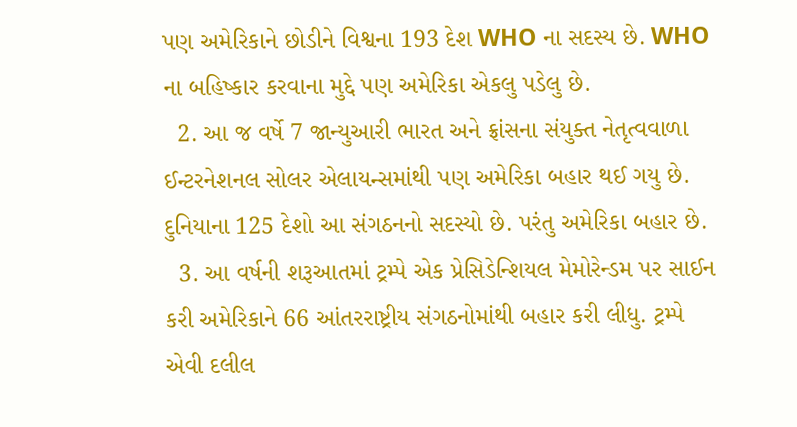પણ અમેરિકાને છોડીને વિશ્વના 193 દેશ WHO ના સદસ્ય છે. WHO ના બહિષ્કાર કરવાના મુદ્દે પણ અમેરિકા એકલુ પડેલુ છે.
  2. આ જ વર્ષે 7 જાન્યુઆરી ભારત અને ફ્રાંસના સંયુક્ત નેતૃત્વવાળા ઈન્ટરનેશનલ સોલર એલાયન્સમાંથી પણ અમેરિકા બહાર થઈ ગયુ છે. દુનિયાના 125 દેશો આ સંગઠનનો સદસ્યો છે. પરંતુ અમેરિકા બહાર છે.
  3. આ વર્ષની શરૂઆતમાં ટ્રમ્પે એક પ્રેસિડેન્શિયલ મેમોરેન્ડમ પર સાઈન કરી અમેરિકાને 66 આંતરરાષ્ટ્રીય સંગઠનોમાંથી બહાર કરી લીધુ. ટ્રમ્પે એવી દલીલ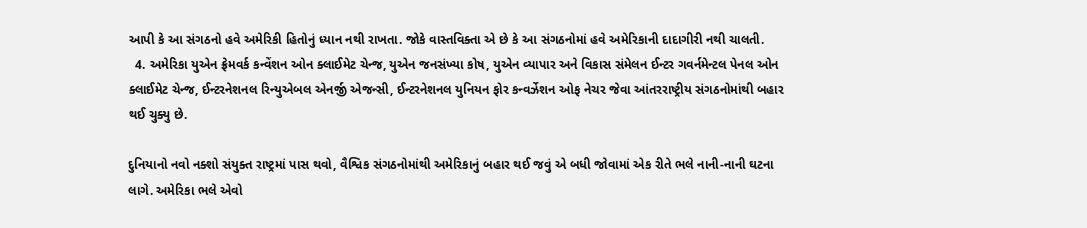આપી કે આ સંગઠનો હવે અમેરિકી હિતોનું ધ્યાન નથી રાખતા. જોકે વાસ્તવિક્તા એ છે કે આ સંગઠનોમાં હવે અમેરિકાની દાદાગીરી નથી ચાલતી.
  4. અમેરિકા યુએન ફ્રેમવર્ક કન્વેંશન ઓન ક્લાઈમેટ ચેન્જ, યુએન જનસંખ્યા કોષ, યુએન વ્યાપાર અને વિકાસ સંમેલન ઈન્ટર ગવર્નમેન્ટલ પેનલ ઓન ક્લાઈમેટ ચેન્જ, ઈન્ટરનેશનલ રિન્યુએબલ એનર્જી એજન્સી, ઈન્ટરનેશનલ યુનિયન ફોર કન્વર્ઝેશન ઓફ નેચર જેવા આંતરરાષ્ટ્રીય સંગઠનોમાંથી બહાર થઈ ચુક્યુ છે.

દુનિયાનો નવો નક્શો સંયુક્ત રાષ્ટ્રમાં પાસ થવો, વૈશ્વિક સંગઠનોમાંથી અમેરિકાનું બહાર થઈ જવું એ બધી જોવામાં એક રીતે ભલે નાની-નાની ઘટના લાગે. અમેરિકા ભલે એવો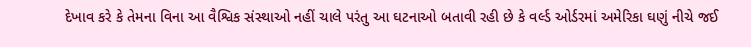દેખાવ કરે કે તેમના વિના આ વૈશ્વિક સંસ્થાઓ નહીં ચાલે પરંતુ આ ઘટનાઓ બતાવી રહી છે કે વર્લ્ડ ઓર્ડરમાં અમેરિકા ઘણું નીચે જઈ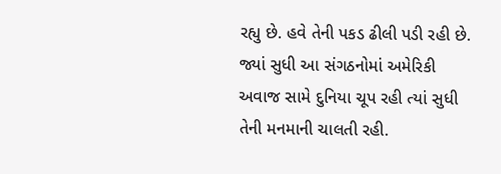રહ્યુ છે. હવે તેની પકડ ઢીલી પડી રહી છે. જ્યાં સુધી આ સંગઠનોમાં અમેરિકી અવાજ સામે દુનિયા ચૂપ રહી ત્યાં સુધી તેની મનમાની ચાલતી રહી.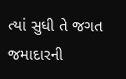ત્યાં સુધી તે જગત જમાદારની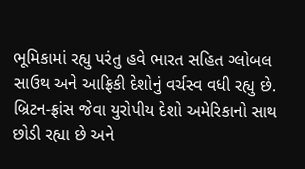ભૂમિકામાં રહ્યુ પરંતુ હવે ભારત સહિત ગ્લોબલ સાઉથ અને આફ્રિકી દેશોનું વર્ચસ્વ વધી રહ્યુ છે. બ્રિટન-ફ્રાંસ જેવા યુરોપીય દેશો અમેરિકાનો સાથ છોડી રહ્યા છે અને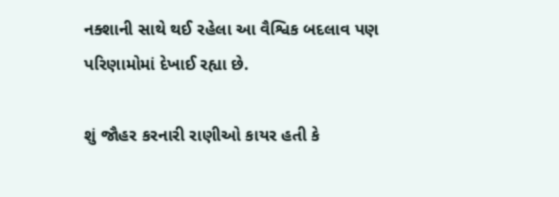નક્શાની સાથે થઈ રહેલા આ વૈશ્વિક બદલાવ પણ પરિણામોમાં દેખાઈ રહ્યા છે.

શું જૌહર કરનારી રાણીઓ કાયર હતી કે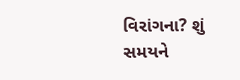વિરાંગના? શું સમયને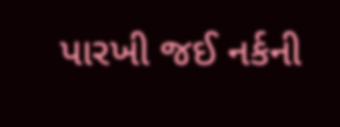પારખી જઈ નર્કની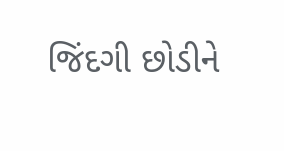જિંદગી છોડીને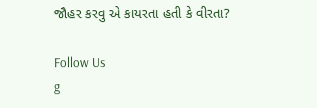જૌહર કરવુ એ કાયરતા હતી કે વીરતા?

Follow Us
g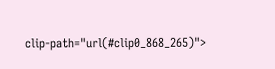clip-path="url(#clip0_868_265)">